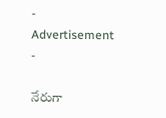- Advertisement -

నేరుగా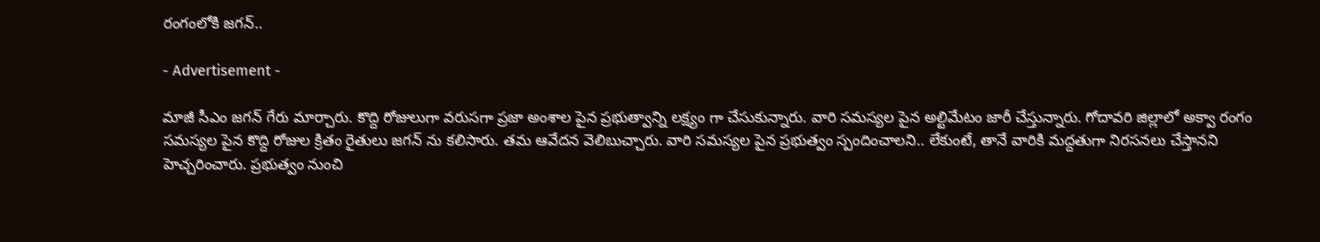రంగంలోకి జగన్..

- Advertisement -

మాజీ సీఎం జగన్ గేరు మార్చారు. కొద్ది రోజులుగా వరుసగా ప్రజా అంశాల పైన ప్రభుత్వాన్ని లక్ష్యం గా చేసుకున్నారు. వారి సమస్యల పైన అల్టిమేటం జారీ చేస్తున్నారు. గోదావరి జిల్లాలో అక్వా రంగం సమస్యల పైన కొద్ది రోజుల క్రితం రైతులు జగన్ ను కలిసారు. తమ ఆవేదన వెలిబుచ్చారు. వారి సమస్యల పైన ప్రభుత్వం స్పందించాలని.. లేకుంటే, తానే వారికి మద్దతుగా నిరసనలు చేస్తానని హెచ్చరించారు. ప్రభుత్వం నుంచి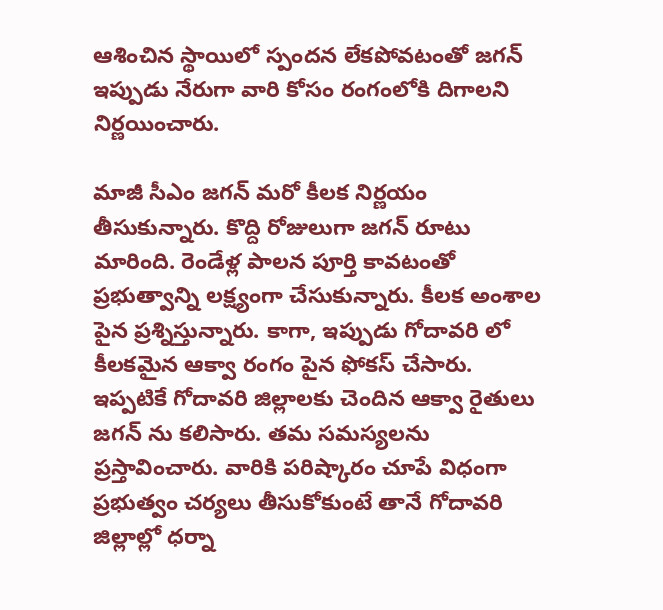ఆశించిన స్థాయిలో స్పందన లేకపోవటంతో జగన్ ఇప్పుడు నేరుగా వారి కోసం రంగంలోకి దిగాలని నిర్ణయించారు.

మాజీ సీఎం జగన్ మరో కీలక నిర్ణయం తీసుకున్నారు. కొద్ది రోజులుగా జగన్ రూటు మారింది. రెండేళ్ల పాలన పూర్తి కావటంతో ప్రభుత్వాన్ని లక్ష్యంగా చేసుకున్నారు. కీలక అంశాల పైన ప్రశ్నిస్తున్నారు. కాగా, ఇప్పుడు గోదావరి లో కీలకమైన ఆక్వా రంగం పైన ఫోకస్ చేసారు. ఇప్పటికే గోదావరి జిల్లాలకు చెందిన ఆక్వా రైతులు జగన్ ను కలిసారు. తమ సమస్యలను ప్రస్తావించారు. వారికి పరిష్కారం చూపే విధంగా ప్రభుత్వం చర్యలు తీసుకోకుంటే తానే గోదావరి జిల్లాల్లో ధర్నా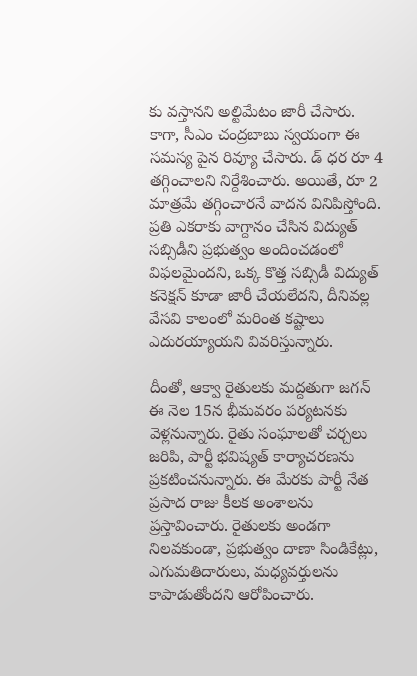కు వస్తానని అల్టిమేటం జారీ చేసారు. కాగా, సీఎం చంద్రబాబు స్వయంగా ఈ సమస్య పైన రివ్యూ చేసారు. డ్ ధర రూ 4 తగ్గించాలని నిర్దేశించారు. అయితే, రూ 2 మాత్రమే తగ్గించారనే వాదన వినిపిస్తోంది. ప్రతి ఎకరాకు వాగ్దానం చేసిన విద్యుత్ సబ్సిడీని ప్రభుత్వం అందించడంలో విఫలమైందని, ఒక్క కొత్త సబ్సిడీ విద్యుత్ కనెక్షన్ కూడా జారీ చేయలేదని, దీనివల్ల వేసవి కాలంలో మరింత కష్టాలు ఎదురయ్యాయని వివరిస్తున్నారు.

దీంతో, ఆక్వా రైతులకు మద్దతుగా జగన్ ఈ నెల 15న భీమవరం పర్యటనకు వెళ్లనున్నారు. రైతు సంఘాలతో చర్చలు జరిపి, పార్టీ భవిష్యత్ కార్యాచరణను ప్రకటించనున్నారు. ఈ మేరకు పార్టీ నేత ప్రసాద రాజు కీలక అంశాలను ప్రస్తావించారు. రైతులకు అండగా నిలవకుండా, ప్రభుత్వం దాణా సిండికేట్లు, ఎగుమతిదారులు, మధ్యవర్తులను కాపాడుతోందని ఆరోపించారు.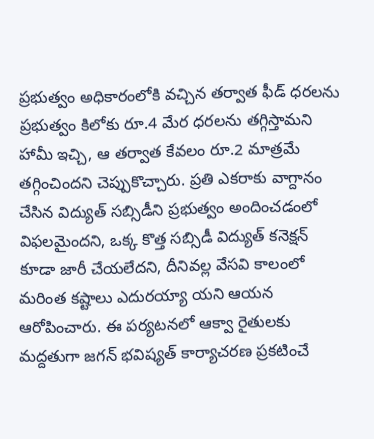ప్రభుత్వం అధికారంలోకి వచ్చిన తర్వాత ఫీడ్ ధరలను ప్రభుత్వం కిలోకు రూ.4 మేర ధరలను తగ్గిస్తామని హామీ ఇచ్చి, ఆ తర్వాత కేవలం రూ.2 మాత్రమే తగ్గించిందని చెప్పుకొచ్చారు. ప్రతి ఎకరాకు వాగ్దానం చేసిన విద్యుత్ సబ్సిడీని ప్రభుత్వం అందించడంలో విఫలమైందని, ఒక్క కొత్త సబ్సిడీ విద్యుత్ కనెక్షన్ కూడా జారీ చేయలేదని, దీనివల్ల వేసవి కాలంలో మరింత కష్టాలు ఎదురయ్యా యని ఆయన ఆరోపించారు. ఈ పర్యటనలో ఆక్వా రైతులకు మద్దతుగా జగన్ భవిష్యత్ కార్యాచరణ ప్రకటించే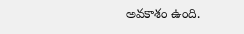అవకాశం ఉంది.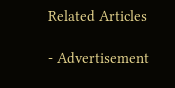Related Articles

- Advertisement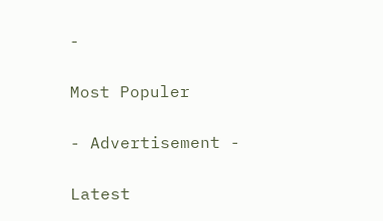-

Most Populer

- Advertisement -

Latest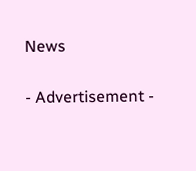News

- Advertisement -